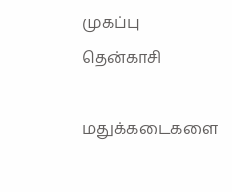முகப்பு
தென்காசி

மதுக்கடைகளை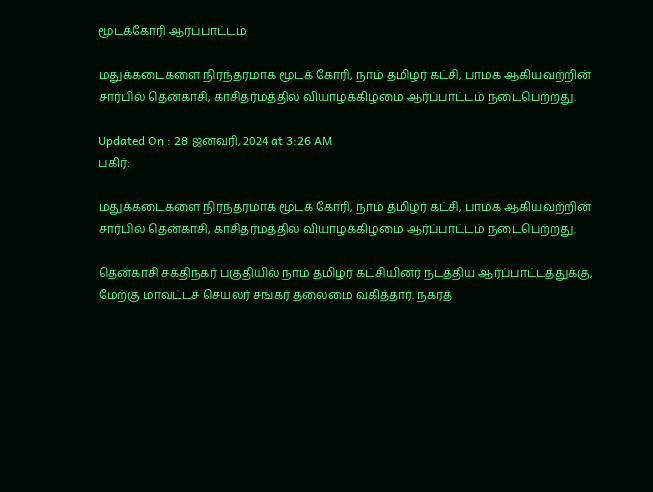மூடக்கோரி ஆர்ப்பாட்டம்

மதுக்கடைகளை நிரந்தரமாக மூடக் கோரி, நாம் தமிழர் கட்சி, பாமக ஆகியவற்றின் சார்பில் தென்காசி, காசிதர்மத்தில் வியாழக்கிழமை ஆர்ப்பாட்டம் நடைபெற்றது.

Updated On : 28 ஜனவரி, 2024 at 3:26 AM
பகிர்:

மதுக்கடைகளை நிரந்தரமாக மூடக் கோரி, நாம் தமிழர் கட்சி, பாமக ஆகியவற்றின் சார்பில் தென்காசி, காசிதர்மத்தில் வியாழக்கிழமை ஆர்ப்பாட்டம் நடைபெற்றது.

தென்காசி சக்திநகர் பகுதியில் நாம் தமிழர் கட்சியினர் நடத்திய ஆர்ப்பாட்டத்துக்கு, மேற்கு மாவட்டச் செயலர் சங்கர் தலைமை வகித்தார். நகரத்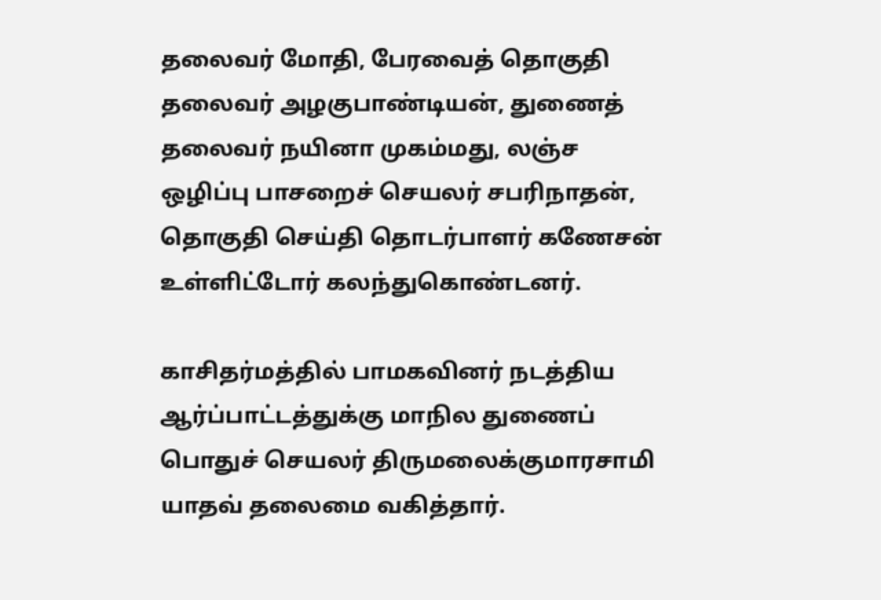தலைவர் மோதி, பேரவைத் தொகுதி தலைவர் அழகுபாண்டியன், துணைத் தலைவர் நயினா முகம்மது, லஞ்ச ஒழிப்பு பாசறைச் செயலர் சபரிநாதன், தொகுதி செய்தி தொடர்பாளர் கணேசன் உள்ளிட்டோர் கலந்துகொண்டனர்.

காசிதர்மத்தில் பாமகவினர் நடத்திய ஆர்ப்பாட்டத்துக்கு மாநில துணைப் பொதுச் செயலர் திருமலைக்குமாரசாமி யாதவ் தலைமை வகித்தார்.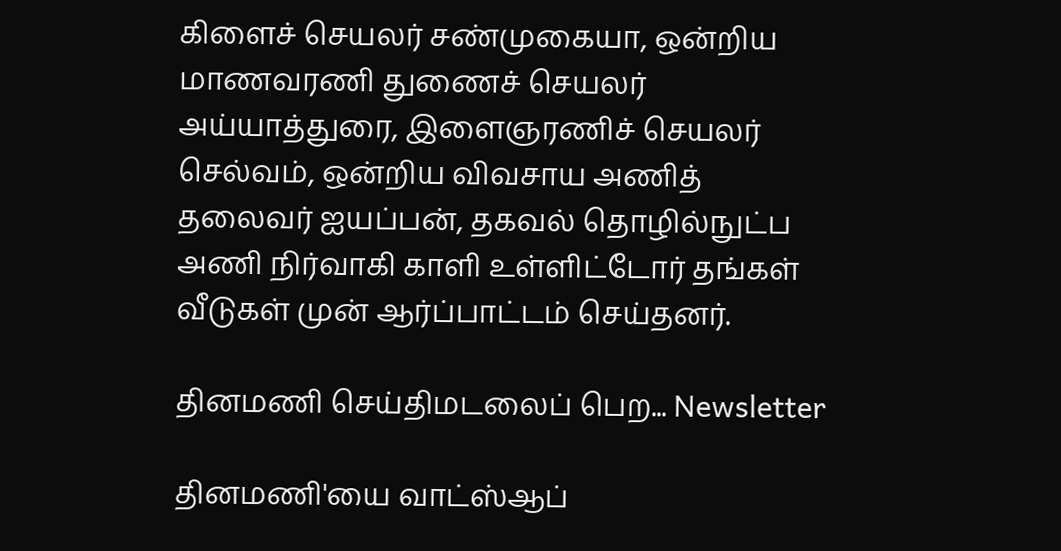கிளைச் செயலர் சண்முகையா, ஒன்றிய மாணவரணி துணைச் செயலர் அய்யாத்துரை, இளைஞரணிச் செயலர் செல்வம், ஒன்றிய விவசாய அணித் தலைவர் ஐயப்பன், தகவல் தொழில்நுட்ப அணி நிர்வாகி காளி உள்ளிட்டோர் தங்கள் வீடுகள் முன் ஆர்ப்பாட்டம் செய்தனர்.

தினமணி செய்திமடலைப் பெற... Newsletter

தினமணி'யை வாட்ஸ்ஆப்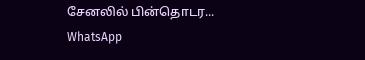சேனலில் பின்தொடர... WhatsApp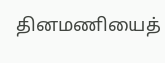தினமணியைத்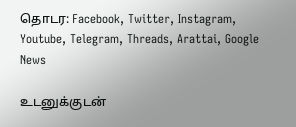தொடர: Facebook, Twitter, Instagram, Youtube, Telegram, Threads, Arattai, Google News

உடனுக்குடன்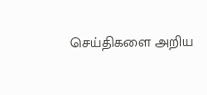செய்திகளை அறிய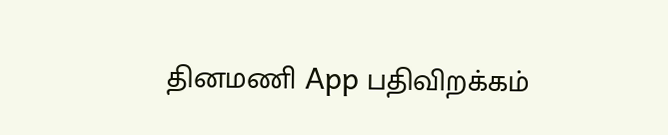தினமணி App பதிவிறக்கம்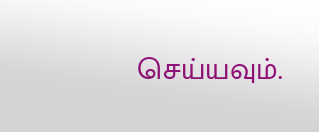செய்யவும்.